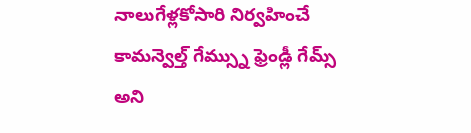నాలుగేళ్లకోసారి నిర్వహించే కామన్వెల్త్ గేమ్స్ను ఫ్రెండ్లీ గేమ్స్ అని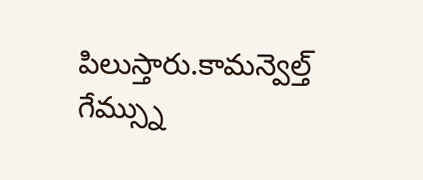పిలుస్తారు.కామన్వెల్త్ గేమ్స్ను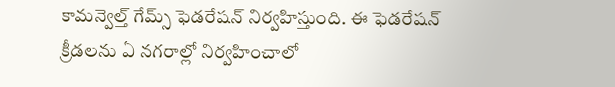కామన్వెల్త్ గేమ్స్ ఫెడరేషన్ నిర్వహిస్తుంది. ఈ ఫెడరేషన్ క్రీడలను ఏ నగరాల్లో నిర్వహించాలో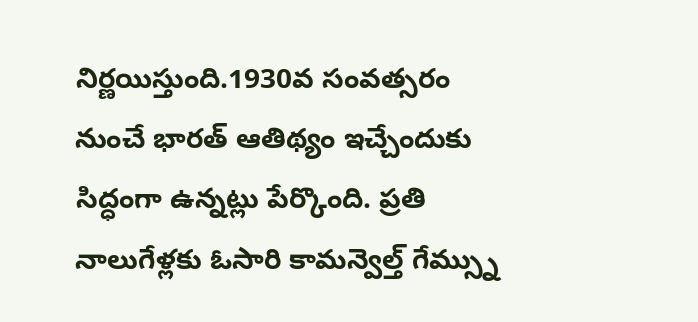నిర్ణయిస్తుంది.1930వ సంవత్సరం నుంచే భారత్ ఆతిథ్యం ఇచ్చేందుకు సిద్ధంగా ఉన్నట్లు పేర్కొంది. ప్రతి నాలుగేళ్లకు ఓసారి కామన్వెల్త్ గేమ్స్ను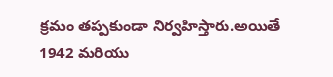క్రమం తప్పకుండా నిర్వహిస్తారు.అయితే 1942 మరియు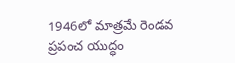1946లో మాత్రమే రెండవ ప్రపంచ యుద్ధం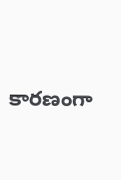కారణంగా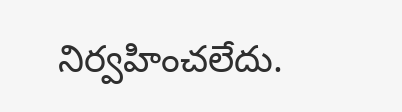నిర్వహించలేదు.